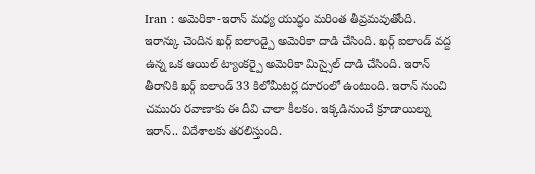Iran : అమెరికా-ఇరాన్ మధ్య యుద్ధం మరింత తీవ్రమవుతోంది. ఇరాన్కు చెందిన ఖర్గ్ ఐలాండ్పై అమెరికా దాడి చేసింది. ఖర్గ్ ఐలాండ్ వద్ద ఉన్న ఒక ఆయిల్ ట్యాంకర్పై అమెరికా మిస్సైల్ దాడి చేసింది. ఇరాన్ తీరానికి ఖర్గ్ ఐలాండ్ 33 కిలోమీటర్ల దూరంలో ఉంటుంది. ఇరాన్ నుంచి చమురు రవాణాకు ఈ దీవి చాలా కీలకం. ఇక్కడినుంచే క్రూడాయిల్ను ఇరాన్.. విదేశాలకు తరలిస్తుంది.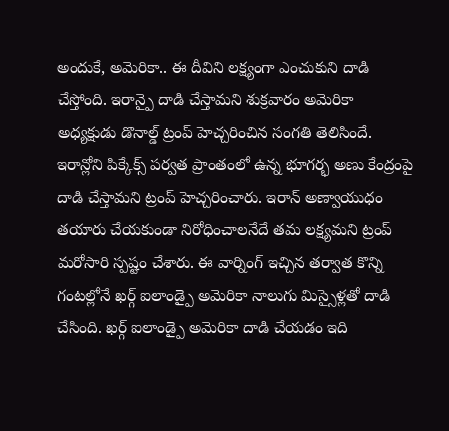అందుకే, అమెరికా.. ఈ దీవిని లక్ష్యంగా ఎంచుకుని దాడి చేస్తోంది. ఇరాన్పై దాడి చేస్తామని శుక్రవారం అమెరికా అధ్యక్షుడు డొనాల్డ్ ట్రంప్ హెచ్చరించిన సంగతి తెలిసిందే. ఇరాన్లోని పిక్కేక్స్ పర్వత ప్రాంతంలో ఉన్న భూగర్భ అణు కేంద్రంపై దాడి చేస్తామని ట్రంప్ హెచ్చరించారు. ఇరాన్ అణ్వాయుధం తయారు చేయకుండా నిరోధించాలనేదే తమ లక్ష్యమని ట్రంప్ మరోసారి స్పష్టం చేశారు. ఈ వార్నింగ్ ఇచ్చిన తర్వాత కొన్ని గంటల్లోనే ఖర్గ్ ఐలాండ్పై అమెరికా నాలుగు మిస్సైళ్లతో దాడి చేసింది. ఖర్గ్ ఐలాండ్పై అమెరికా దాడి చేయడం ఇది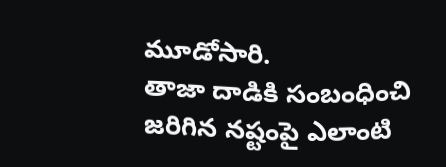మూడోసారి.
తాజా దాడికి సంబంధించి జరిగిన నష్టంపై ఎలాంటి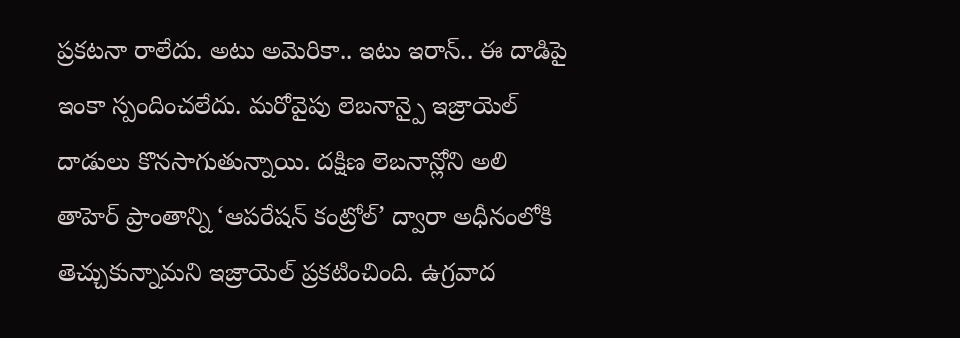ప్రకటనా రాలేదు. అటు అమెరికా.. ఇటు ఇరాన్.. ఈ దాడిపై ఇంకా స్పందించలేదు. మరోవైపు లెబనాన్పై ఇజ్రాయెల్ దాడులు కొనసాగుతున్నాయి. దక్షిణ లెబనాన్లోని అలి తాహెర్ ప్రాంతాన్ని ‘ఆపరేషన్ కంట్రోల్’ ద్వారా అధీనంలోకి తెచ్చుకున్నామని ఇజ్రాయెల్ ప్రకటించింది. ఉగ్రవాద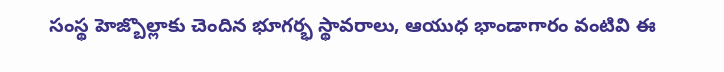సంస్థ హెజ్బొల్లాకు చెందిన భూగర్భ స్థావరాలు, ఆయుధ భాండాగారం వంటివి ఈ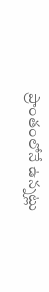ప్రాంతంలోనే ఉన్నట్లు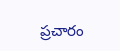ప్రచారం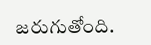జరుగుతోంది.